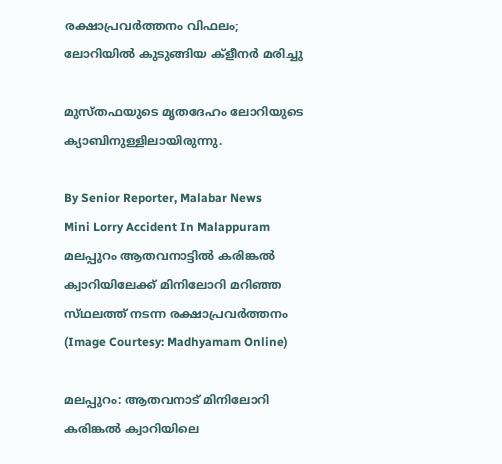രക്ഷാപ്രവർത്തനം വിഫലം; ലോറിയിൽ കുടുങ്ങിയ ക്ളീനർ മരിച്ചു

മുസ്‌തഫയുടെ മൃതദേഹം ലോറിയുടെ ക്യാബിനുള്ളിലായിരുന്നു.

By Senior Reporter, Malabar News
Mini Lorry Accident In Malappuram
മലപ്പുറം ആതവനാട്ടിൽ കരിങ്കൽ ക്വാറിയിലേക്ക് മിനിലോറി മറിഞ്ഞ സ്‌ഥലത്ത്‌ നടന്ന രക്ഷാപ്രവർത്തനം (Image Courtesy: Madhyamam Online)

മലപ്പുറം: ആതവനാട് മിനിലോറി കരിങ്കൽ ക്വാറിയിലെ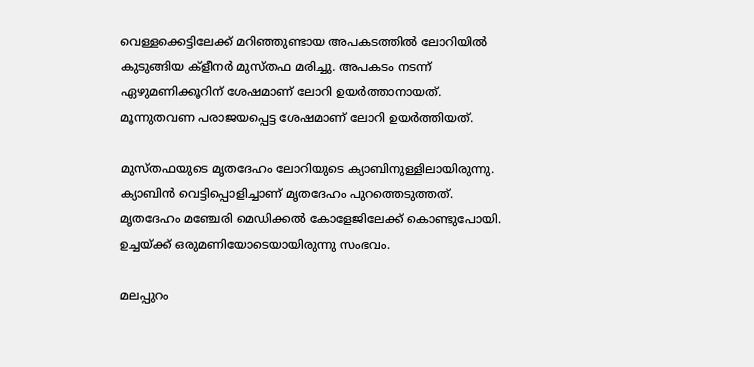വെള്ളക്കെട്ടിലേക്ക് മറിഞ്ഞുണ്ടായ അപകടത്തിൽ ലോറിയിൽ കുടുങ്ങിയ ക്ളീനർ മുസ്‌തഫ മരിച്ചു. അപകടം നടന്ന് ഏഴുമണിക്കൂറിന് ശേഷമാണ് ലോറി ഉയർത്താനായത്. മൂന്നുതവണ പരാജയപ്പെട്ട ശേഷമാണ് ലോറി ഉയർത്തിയത്.

മുസ്‌തഫയുടെ മൃതദേഹം ലോറിയുടെ ക്യാബിനുള്ളിലായിരുന്നു. ക്യാബിൻ വെട്ടിപ്പൊളിച്ചാണ് മൃതദേഹം പുറത്തെടുത്തത്. മൃതദേഹം മഞ്ചേരി മെഡിക്കൽ കോളേജിലേക്ക് കൊണ്ടുപോയി. ഉച്ചയ്‌ക്ക് ഒരുമണിയോടെയായിരുന്നു സംഭവം.

മലപ്പുറം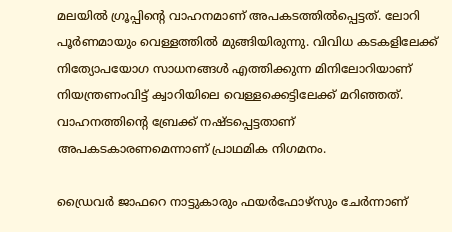മലയിൽ ഗ്രൂപ്പിന്റെ വാഹനമാണ് അപകടത്തിൽപ്പെട്ടത്. ലോറി പൂർണമായും വെള്ളത്തിൽ മുങ്ങിയിരുന്നു. വിവിധ കടകളിലേക്ക് നിത്യോപയോഗ സാധനങ്ങൾ എത്തിക്കുന്ന മിനിലോറിയാണ് നിയന്ത്രണംവിട്ട് ക്വാറിയിലെ വെള്ളക്കെട്ടിലേക്ക് മറിഞ്ഞത്. വാഹനത്തിന്റെ ബ്രേക്ക് നഷ്‌ടപ്പെട്ടതാണ് അപകടകാരണമെന്നാണ് പ്രാഥമിക നിഗമനം.

ഡ്രൈവർ ജാഫറെ നാട്ടുകാരും ഫയർഫോഴ്‌സും ചേർന്നാണ്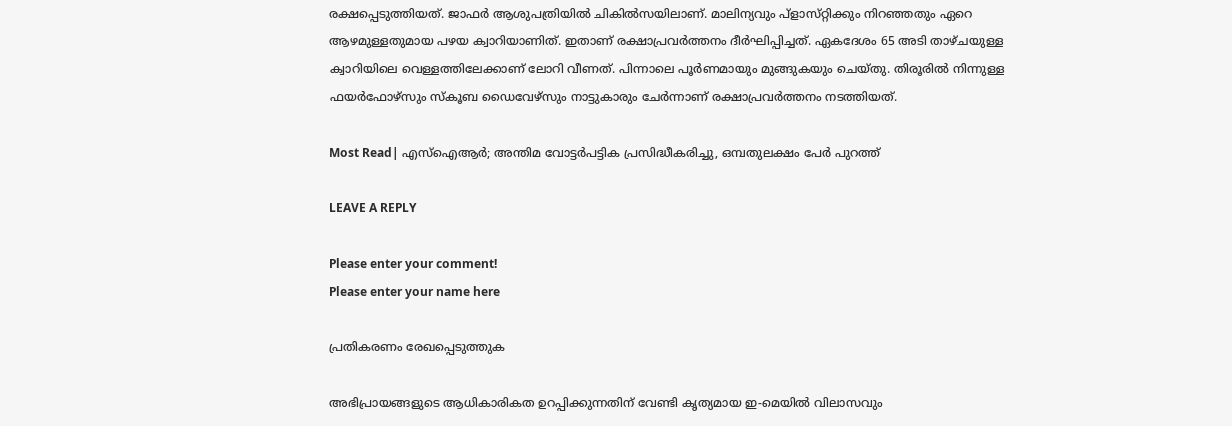രക്ഷപ്പെടുത്തിയത്. ജാഫർ ആശുപത്രിയിൽ ചികിൽസയിലാണ്. മാലിന്യവും പ്‌ളാസ്‌റ്റിക്കും നിറഞ്ഞതും ഏറെ ആഴമുള്ളതുമായ പഴയ ക്വാറിയാണിത്. ഇതാണ് രക്ഷാപ്രവർത്തനം ദീർഘിപ്പിച്ചത്. ഏകദേശം 65 അടി താഴ്‌ചയുള്ള ക്വാറിയിലെ വെള്ളത്തിലേക്കാണ് ലോറി വീണത്. പിന്നാലെ പൂർണമായും മുങ്ങുകയും ചെയ്‌തു. തിരൂരിൽ നിന്നുള്ള ഫയർഫോഴ്‌സും സ്‌കൂബ ഡൈവേഴ്‌സും നാട്ടുകാരും ചേർന്നാണ് രക്ഷാപ്രവർത്തനം നടത്തിയത്.

Most Read| എസ്‌ഐആർ; അന്തിമ വോട്ടർപട്ടിക പ്രസിദ്ധീകരിച്ചു, ഒമ്പതുലക്ഷം പേർ പുറത്ത്

LEAVE A REPLY

Please enter your comment!
Please enter your name here

പ്രതികരണം രേഖപ്പെടുത്തുക

അഭിപ്രായങ്ങളുടെ ആധികാരികത ഉറപ്പിക്കുന്നതിന് വേണ്ടി കൃത്യമായ ഇ-മെയിൽ വിലാസവും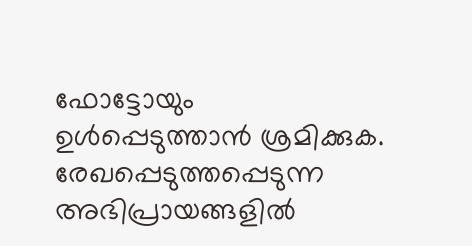ഫോട്ടോയും ഉൾപ്പെടുത്താൻ ശ്രമിക്കുക. രേഖപ്പെടുത്തപ്പെടുന്ന അഭിപ്രായങ്ങളിൽ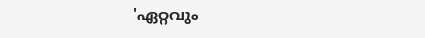'ഏറ്റവും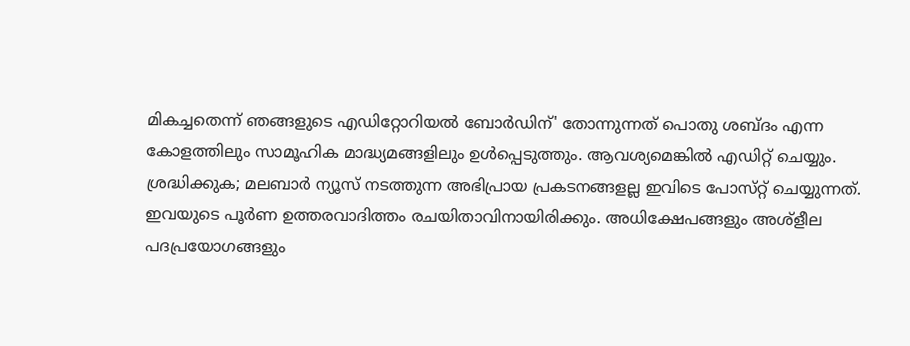മികച്ചതെന്ന് ഞങ്ങളുടെ എഡിറ്റോറിയൽ ബോർഡിന്' തോന്നുന്നത് പൊതു ശബ്‌ദം എന്ന കോളത്തിലും സാമൂഹിക മാദ്ധ്യമങ്ങളിലും ഉൾപ്പെടുത്തും. ആവശ്യമെങ്കിൽ എഡിറ്റ് ചെയ്യും. ശ്രദ്ധിക്കുക; മലബാർ ന്യൂസ് നടത്തുന്ന അഭിപ്രായ പ്രകടനങ്ങളല്ല ഇവിടെ പോസ്‌റ്റ് ചെയ്യുന്നത്. ഇവയുടെ പൂർണ ഉത്തരവാദിത്തം രചയിതാവിനായിരിക്കും. അധിക്ഷേപങ്ങളും അശ്‌ളീല പദപ്രയോഗങ്ങളും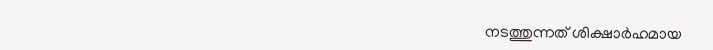നടത്തുന്നത് ശിക്ഷാർഹമായ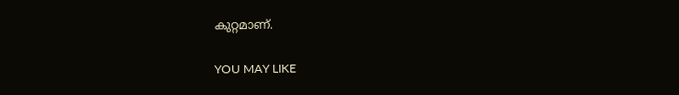കുറ്റമാണ്.

YOU MAY LIKE